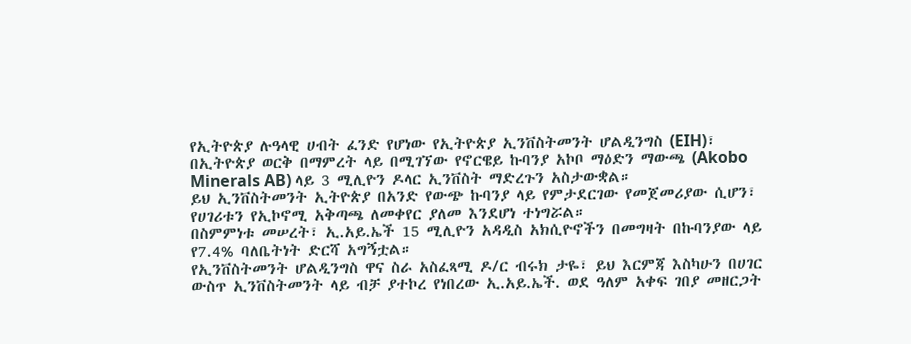የኢትዮጵያ ሉዓላዊ ሀብት ፈንድ የሆነው የኢትዮጵያ ኢንቨስትመንት ሆልዲንግስ (EIH)፣ በኢትዮጵያ ወርቅ በማምረት ላይ በሚገኘው የኖርዌይ ኩባንያ አኮቦ ማዕድን ማውጫ (Akobo Minerals AB) ላይ 3 ሚሊዮን ዶላር ኢንቨስት ማድረጉን አስታውቋል።
ይህ ኢንቨስትመንት ኢትዮጵያ በአንድ የውጭ ኩባንያ ላይ የምታደርገው የመጀመሪያው ሲሆን፣ የሀገሪቱን የኢኮኖሚ አቅጣጫ ለመቀየር ያለመ እንደሆነ ተነግሯል።
በስምምነቱ መሠረት፣ ኢ.አይ.ኤች 15 ሚሊዮን አዳዲስ አክሲዮኖችን በመግዛት በኩባንያው ላይ የ7.4% ባለቤትነት ድርሻ አግኝቷል።
የኢንቨስትመንት ሆልዲንግስ ዋና ስራ አስፈጻሚ ዶ/ር ብሩክ ታዬ፣ ይህ እርምጃ እስካሁን በሀገር ውስጥ ኢንቨስትመንት ላይ ብቻ ያተኮረ የነበረው ኢ.አይ.ኤች. ወደ ዓለም አቀፍ ገበያ መዘርጋት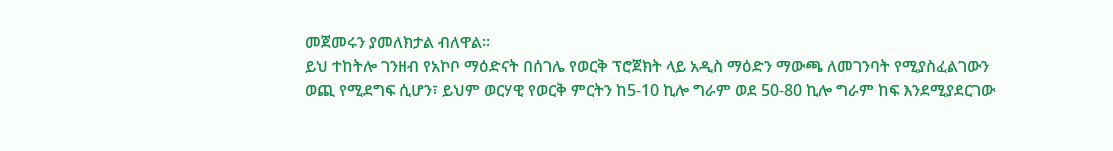መጀመሩን ያመለክታል ብለዋል።
ይህ ተከትሎ ገንዘብ የአኮቦ ማዕድናት በሰገሌ የወርቅ ፕሮጀክት ላይ አዲስ ማዕድን ማውጫ ለመገንባት የሚያስፈልገውን ወጪ የሚደግፍ ሲሆን፣ ይህም ወርሃዊ የወርቅ ምርትን ከ5-10 ኪሎ ግራም ወደ 50-80 ኪሎ ግራም ከፍ እንደሚያደርገው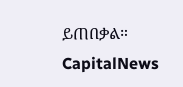ይጠበቃል።
CapitalNews